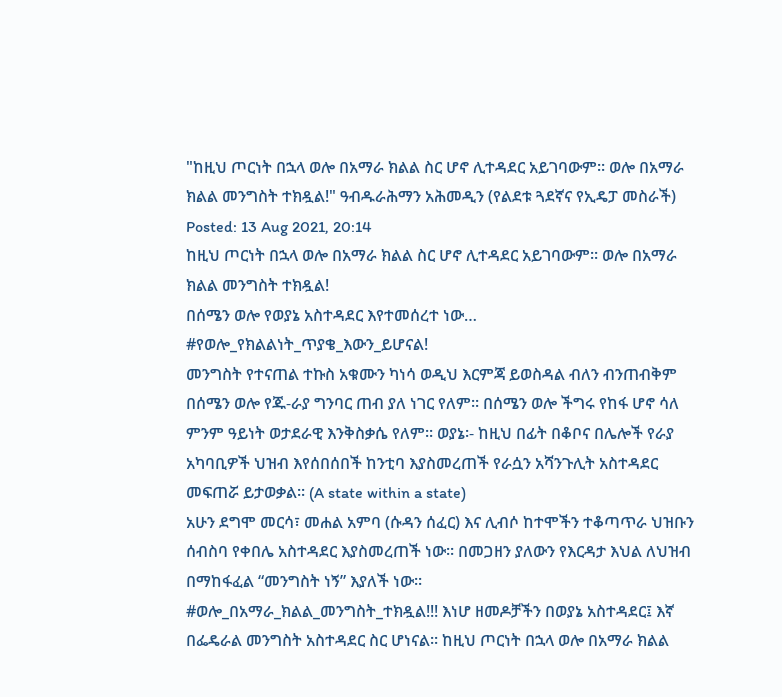"ከዚህ ጦርነት በኋላ ወሎ በአማራ ክልል ስር ሆኖ ሊተዳደር አይገባውም፡፡ ወሎ በአማራ ክልል መንግስት ተክዷል!" ዓብዱራሕማን አሕመዲን (የልደቱ ጓደኛና የኢዴፓ መስራች)
Posted: 13 Aug 2021, 20:14
ከዚህ ጦርነት በኋላ ወሎ በአማራ ክልል ስር ሆኖ ሊተዳደር አይገባውም፡፡ ወሎ በአማራ ክልል መንግስት ተክዷል!
በሰሜን ወሎ የወያኔ አስተዳደር እየተመሰረተ ነው… #የወሎ_የክልልነት_ጥያቄ_እውን_ይሆናል!
መንግስት የተናጠል ተኩስ አቁሙን ካነሳ ወዲህ እርምጃ ይወስዳል ብለን ብንጠብቅም በሰሜን ወሎ የጁ-ራያ ግንባር ጠብ ያለ ነገር የለም፡፡ በሰሜን ወሎ ችግሩ የከፋ ሆኖ ሳለ ምንም ዓይነት ወታደራዊ እንቅስቃሴ የለም፡፡ ወያኔ፡- ከዚህ በፊት በቆቦና በሌሎች የራያ አካባቢዎች ህዝብ እየሰበሰበች ከንቲባ እያስመረጠች የራሷን አሻንጉሊት አስተዳደር መፍጠሯ ይታወቃል፡፡ (A state within a state)
አሁን ደግሞ መርሳ፣ መሐል አምባ (ሱዳን ሰፈር) እና ሊብሶ ከተሞችን ተቆጣጥራ ህዝቡን ሰብስባ የቀበሌ አስተዳደር እያስመረጠች ነው፡፡ በመጋዘን ያለውን የእርዳታ እህል ለህዝብ በማከፋፈል “መንግስት ነኝ” እያለች ነው፡፡
#ወሎ_በአማራ_ክልል_መንግስት_ተክዷል!!! እነሆ ዘመዶቻችን በወያኔ አስተዳደር፤ እኛ በፌዴራል መንግስት አስተዳደር ስር ሆነናል፡፡ ከዚህ ጦርነት በኋላ ወሎ በአማራ ክልል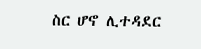ስር ሆኖ ሊተዳደር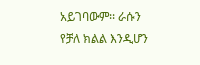አይገባውም፡፡ ራሱን የቻለ ክልል እንዲሆን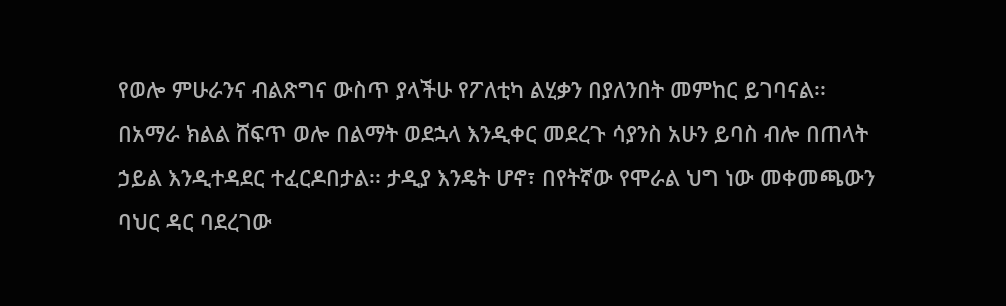የወሎ ምሁራንና ብልጽግና ውስጥ ያላችሁ የፖለቲካ ልሂቃን በያለንበት መምከር ይገባናል፡፡
በአማራ ክልል ሸፍጥ ወሎ በልማት ወደኋላ እንዲቀር መደረጉ ሳያንስ አሁን ይባስ ብሎ በጠላት ኃይል እንዲተዳደር ተፈርዶበታል፡፡ ታዲያ እንዴት ሆኖ፣ በየትኛው የሞራል ህግ ነው መቀመጫውን ባህር ዳር ባደረገው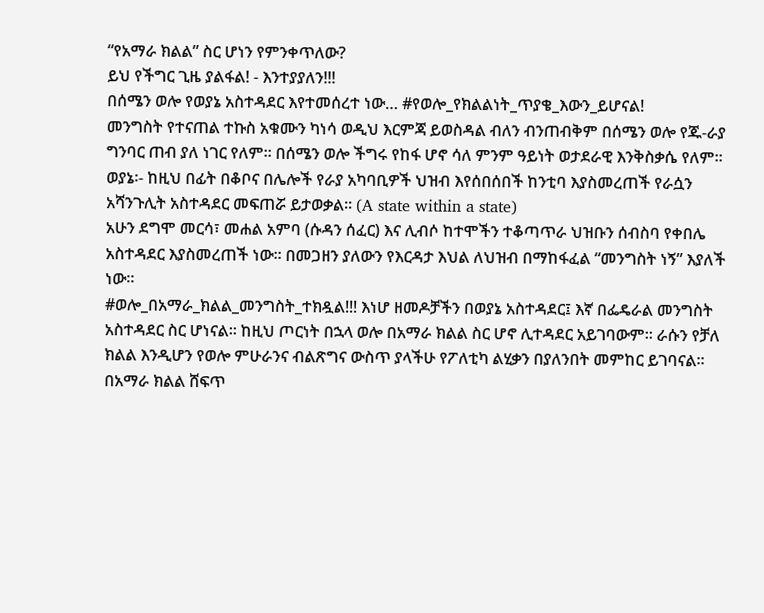“የአማራ ክልል” ስር ሆነን የምንቀጥለው?
ይህ የችግር ጊዜ ያልፋል! - እንተያያለን!!!
በሰሜን ወሎ የወያኔ አስተዳደር እየተመሰረተ ነው… #የወሎ_የክልልነት_ጥያቄ_እውን_ይሆናል!
መንግስት የተናጠል ተኩስ አቁሙን ካነሳ ወዲህ እርምጃ ይወስዳል ብለን ብንጠብቅም በሰሜን ወሎ የጁ-ራያ ግንባር ጠብ ያለ ነገር የለም፡፡ በሰሜን ወሎ ችግሩ የከፋ ሆኖ ሳለ ምንም ዓይነት ወታደራዊ እንቅስቃሴ የለም፡፡ ወያኔ፡- ከዚህ በፊት በቆቦና በሌሎች የራያ አካባቢዎች ህዝብ እየሰበሰበች ከንቲባ እያስመረጠች የራሷን አሻንጉሊት አስተዳደር መፍጠሯ ይታወቃል፡፡ (A state within a state)
አሁን ደግሞ መርሳ፣ መሐል አምባ (ሱዳን ሰፈር) እና ሊብሶ ከተሞችን ተቆጣጥራ ህዝቡን ሰብስባ የቀበሌ አስተዳደር እያስመረጠች ነው፡፡ በመጋዘን ያለውን የእርዳታ እህል ለህዝብ በማከፋፈል “መንግስት ነኝ” እያለች ነው፡፡
#ወሎ_በአማራ_ክልል_መንግስት_ተክዷል!!! እነሆ ዘመዶቻችን በወያኔ አስተዳደር፤ እኛ በፌዴራል መንግስት አስተዳደር ስር ሆነናል፡፡ ከዚህ ጦርነት በኋላ ወሎ በአማራ ክልል ስር ሆኖ ሊተዳደር አይገባውም፡፡ ራሱን የቻለ ክልል እንዲሆን የወሎ ምሁራንና ብልጽግና ውስጥ ያላችሁ የፖለቲካ ልሂቃን በያለንበት መምከር ይገባናል፡፡
በአማራ ክልል ሸፍጥ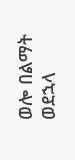ወሎ በልማት ወደኋላ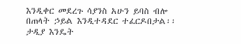እንዲቀር መደረጉ ሳያንስ አሁን ይባስ ብሎ በጠላት ኃይል እንዲተዳደር ተፈርዶበታል፡፡ ታዲያ እንዴት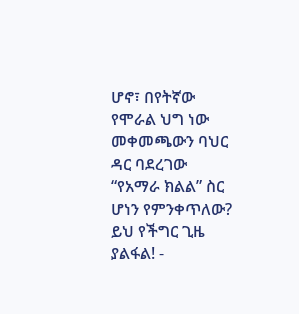ሆኖ፣ በየትኛው የሞራል ህግ ነው መቀመጫውን ባህር ዳር ባደረገው “የአማራ ክልል” ስር ሆነን የምንቀጥለው?
ይህ የችግር ጊዜ ያልፋል! -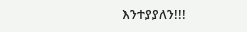እንተያያለን!!!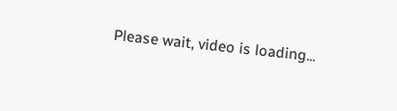Please wait, video is loading...